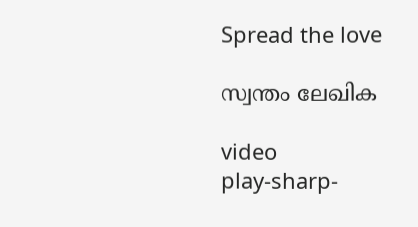Spread the love

സ്വന്തം ലേഖിക

video
play-sharp-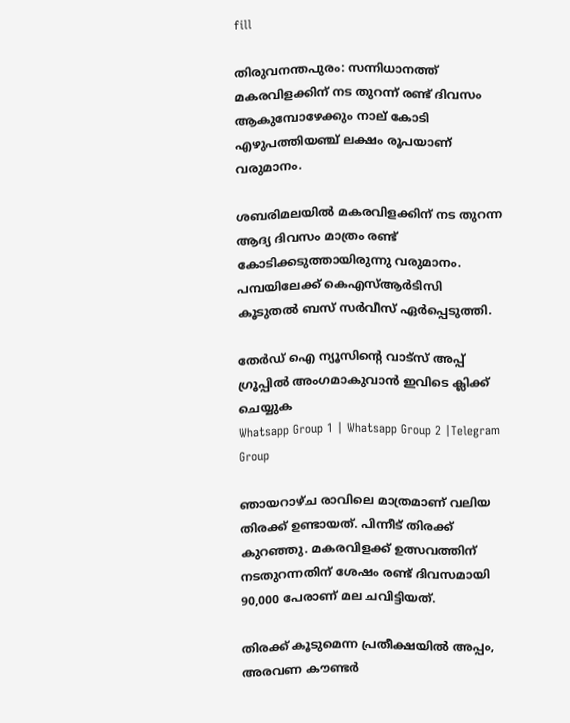fill

തിരുവനന്തപുരം: സന്നിധാനത്ത് മകരവിളക്കിന് നട തുറന്ന് രണ്ട് ദിവസം ആകുമ്പോഴേക്കും നാല് കോടി എഴുപത്തിയഞ്ച് ലക്ഷം രൂപയാണ് വരുമാനം.

ശബരിമലയില്‍ മകരവിളക്കിന് നട തുറന്ന ആദ്യ ദിവസം മാത്രം രണ്ട് കോടിക്കടുത്തായിരുന്നു വരുമാനം. പമ്പയിലേക്ക് കെഎസ്‌ആര്‍ടിസി കൂടുതല്‍ ബസ് സര്‍വീസ് ഏ‍‍ര്‍പ്പെടുത്തി.

തേർഡ് ഐ ന്യൂസിന്റെ വാട്സ് അപ്പ് ഗ്രൂപ്പിൽ അംഗമാകുവാൻ ഇവിടെ ക്ലിക്ക് ചെയ്യുക
Whatsapp Group 1 | Whatsapp Group 2 |Telegram Group

ഞായറാഴ്ച രാവിലെ മാത്രമാണ് വലിയ തിരക്ക് ഉണ്ടായത്. പിന്നീട് തിരക്ക് കുറഞ്ഞു. മകരവിളക്ക് ഉത്സവത്തിന് നടതുറന്നതിന് ശേഷം രണ്ട് ദിവസമായി 90,000 പേരാണ് മല ചവിട്ടിയത്.

തിരക്ക് കൂടുമെന്ന പ്രതീക്ഷയില്‍ അപ്പം, അരവണ കൗണ്ടര്‍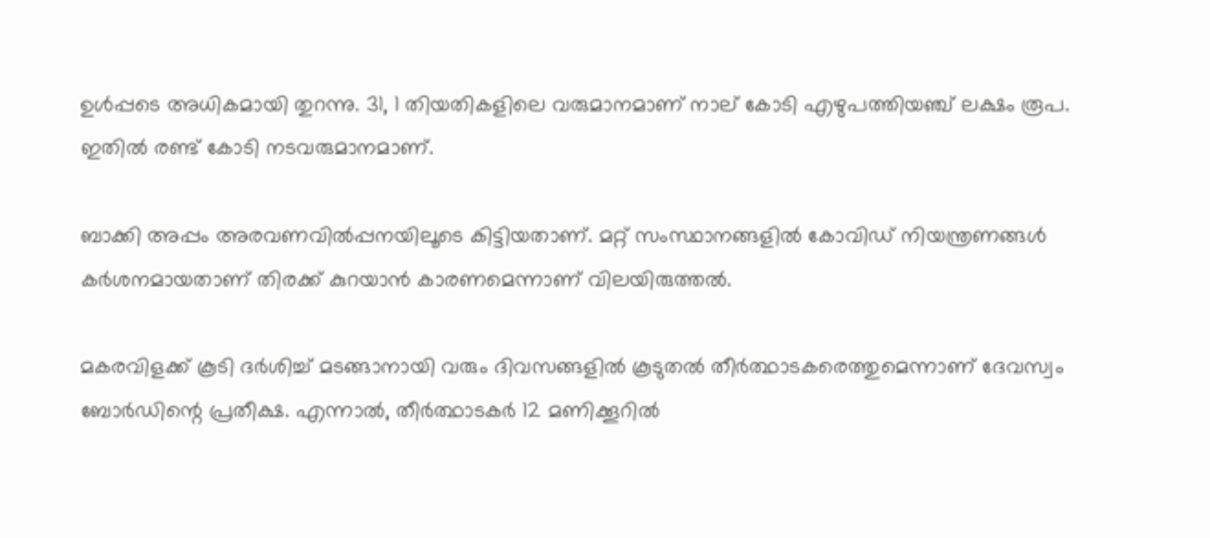ഉള്‍പ്പടെ അധികമായി തുറന്നു. 31, 1 തിയതികളിലെ വരുമാനമാണ് നാല് കോടി എഴുപത്തിയഞ്ച് ലക്ഷം രൂപ. ഇതില്‍ രണ്ട് കോടി നടവരുമാനമാണ്.

ബാക്കി അപ്പം അരവണവില്‍പ്പനയിലൂടെ കിട്ടിയതാണ്. മറ്റ് സംസ്ഥാനങ്ങളില്‍ കോവിഡ് നിയന്ത്രണങ്ങള്‍ കര്‍ശനമായതാണ് തിരക്ക് കുറയാന്‍ കാരണമെന്നാണ് വിലയിരുത്തല്‍.

മകരവിളക്ക് കൂടി ദര്‍ശിച്ച്‌ മടങ്ങാനായി വരും ദിവസങ്ങളില്‍ കൂടുതല്‍ തീര്‍ത്ഥാടകരെത്തുമെന്നാണ് ദേവസ്വം ബോര്‍‍‍‍ഡിന്റെ പ്രതീക്ഷ. എന്നാല്‍, തീര്‍ത്ഥാടകര്‍ 12 മണിക്കൂറില്‍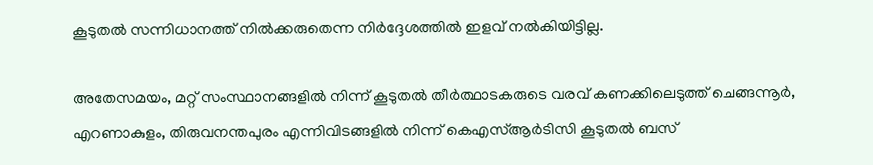കൂടുതല്‍ സന്നിധാനത്ത് നില്‍ക്കരുതെന്ന നിര്‍ദ്ദേശത്തില്‍ ഇളവ് നല്‍കിയിട്ടില്ല.

അതേസമയം, മറ്റ് സംസ്ഥാനങ്ങളില്‍ നിന്ന് കൂടുതല്‍ തീര്‍ത്ഥാടകരുടെ വരവ് കണക്കിലെടുത്ത് ‍ചെങ്ങന്നൂ‍ര്‍, എറണാകുളം, തിരുവനന്തപുരം എന്നിവിടങ്ങളില്‍ നിന്ന് കെഎസ്‌ആ‍‍ര്‍ടിസി കൂടുതല്‍ ബസ്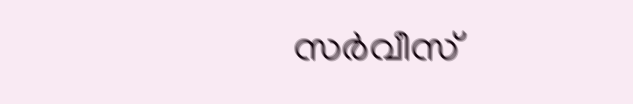സര്‍വീസ്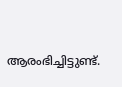ആരംഭിച്ചിട്ടുണ്ട്.